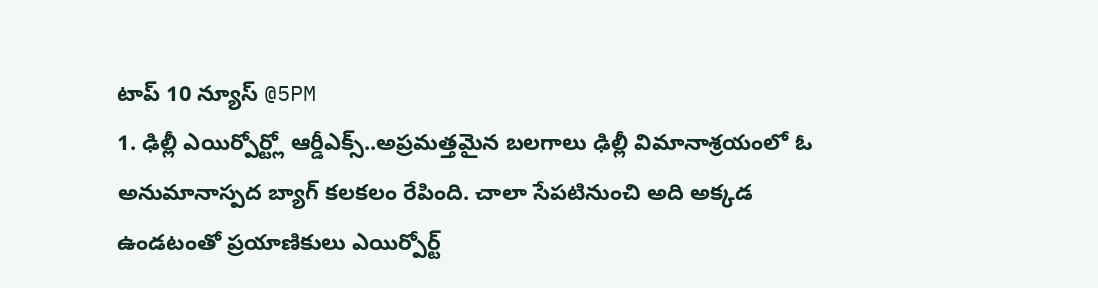టాప్ 10 న్యూస్ @5PM
1. ఢిల్లీ ఎయిర్పోర్ట్లో ఆర్డీఎక్స్..అప్రమత్తమైన బలగాలు ఢిల్లీ విమానాశ్రయంలో ఓ అనుమానాస్పద బ్యాగ్ కలకలం రేపింది. చాలా సేపటినుంచి అది అక్కడ ఉండటంతో ప్రయాణికులు ఎయిర్పోర్ట్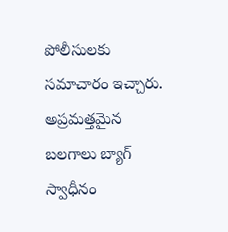పోలీసులకు సమాచారం ఇచ్చారు. అప్రమత్తమైన బలగాలు బ్యాగ్ స్వాధీనం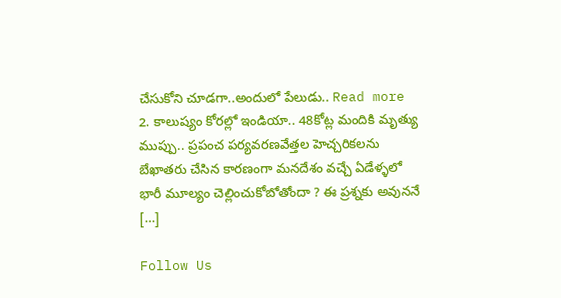చేసుకోని చూడగా..అందులో పేలుడు.. Read more 2. కాలుష్యం కోరల్లో ఇండియా.. 48కోట్ల మందికి మృత్యు ముప్పు.. ప్రపంచ పర్యవరణవేత్తల హెచ్చరికలను బేఖాతరు చేసిన కారణంగా మనదేశం వచ్చే ఏడేళ్ళలో భారీ మూల్యం చెల్లించుకోబోతోందా ? ఈ ప్రశ్నకు అవుననే […]

Follow Us